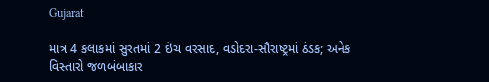Gujarat

માત્ર 4 કલાકમાં સુરતમાં 2 ઇંચ વરસાદ, વડોદરા-સૌરાષ્ટ્રમાં ઠંડક; અનેક વિસ્તારો જળબંબાકાર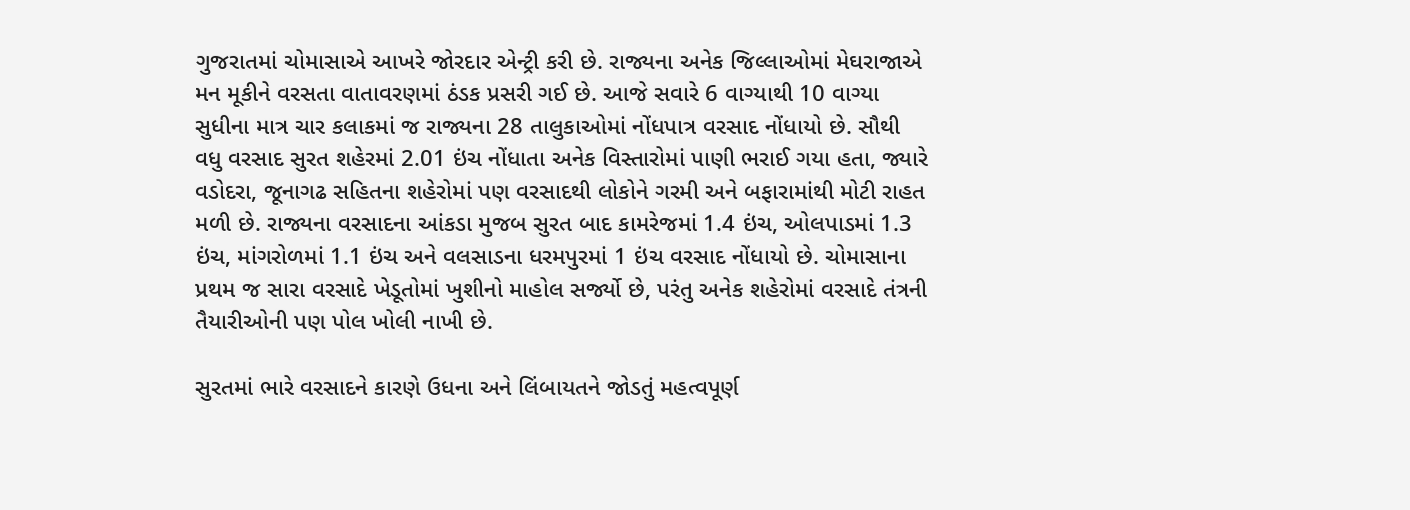ગુજરાતમાં ચોમાસાએ આખરે જોરદાર એન્ટ્રી કરી છે. રાજ્યના અનેક જિલ્લાઓમાં મેઘરાજાએ મન મૂકીને વરસતા વાતાવરણમાં ઠંડક પ્રસરી ગઈ છે. આજે સવારે 6 વાગ્યાથી 10 વાગ્યા સુધીના માત્ર ચાર કલાકમાં જ રાજ્યના 28 તાલુકાઓમાં નોંધપાત્ર વરસાદ નોંધાયો છે. સૌથી વધુ વરસાદ સુરત શહેરમાં 2.01 ઇંચ નોંધાતા અનેક વિસ્તારોમાં પાણી ભરાઈ ગયા હતા, જ્યારે વડોદરા, જૂનાગઢ સહિતના શહેરોમાં પણ વરસાદથી લોકોને ગરમી અને બફારામાંથી મોટી રાહત મળી છે. રાજ્યના વરસાદના આંકડા મુજબ સુરત બાદ કામરેજમાં 1.4 ઇંચ, ઓલપાડમાં 1.3 ઇંચ, માંગરોળમાં 1.1 ઇંચ અને વલસાડના ધરમપુરમાં 1 ઇંચ વરસાદ નોંધાયો છે. ચોમાસાના પ્રથમ જ સારા વરસાદે ખેડૂતોમાં ખુશીનો માહોલ સર્જ્યો છે, પરંતુ અનેક શહેરોમાં વરસાદે તંત્રની તૈયારીઓની પણ પોલ ખોલી નાખી છે.

સુરતમાં ભારે વરસાદને કારણે ઉધના અને લિંબાયતને જોડતું મહત્વપૂર્ણ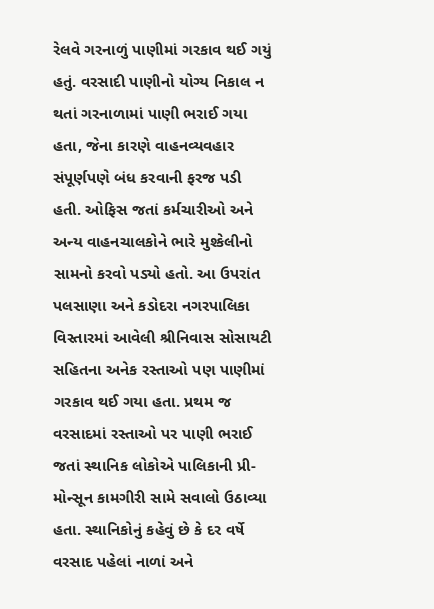રેલવે ગરનાળું પાણીમાં ગરકાવ થઈ ગયું હતું. વરસાદી પાણીનો યોગ્ય નિકાલ ન થતાં ગરનાળામાં પાણી ભરાઈ ગયા હતા, જેના કારણે વાહનવ્યવહાર સંપૂર્ણપણે બંધ કરવાની ફરજ પડી હતી. ઓફિસ જતાં કર્મચારીઓ અને અન્ય વાહનચાલકોને ભારે મુશ્કેલીનો સામનો કરવો પડ્યો હતો. આ ઉપરાંત પલસાણા અને કડોદરા નગરપાલિકા વિસ્તારમાં આવેલી શ્રીનિવાસ સોસાયટી સહિતના અનેક રસ્તાઓ પણ પાણીમાં ગરકાવ થઈ ગયા હતા. પ્રથમ જ વરસાદમાં રસ્તાઓ પર પાણી ભરાઈ જતાં સ્થાનિક લોકોએ પાલિકાની પ્રી-મોન્સૂન કામગીરી સામે સવાલો ઉઠાવ્યા હતા. સ્થાનિકોનું કહેવું છે કે દર વર્ષે વરસાદ પહેલાં નાળાં અને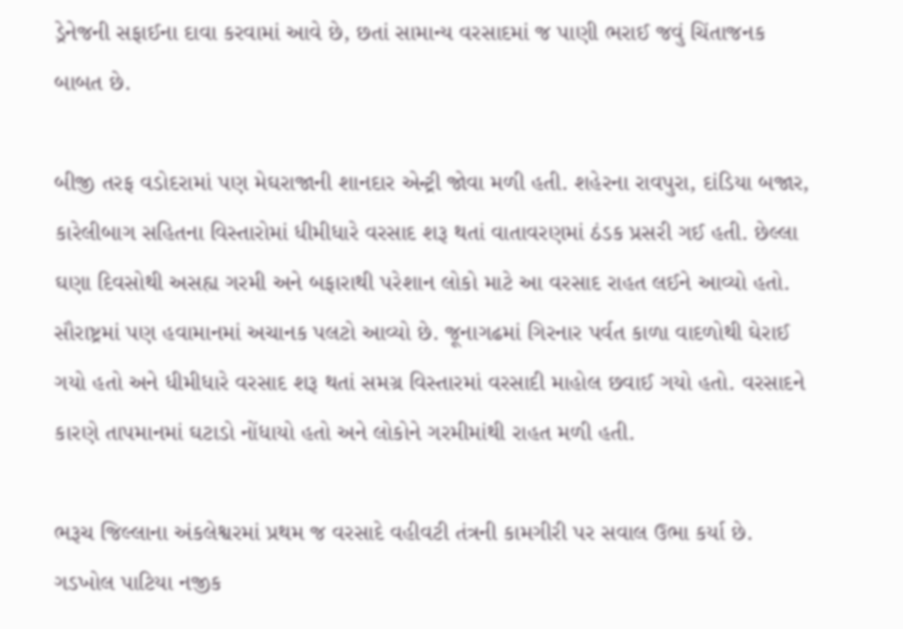ડ્રેનેજની સફાઈના દાવા કરવામાં આવે છે, છતાં સામાન્ય વરસાદમાં જ પાણી ભરાઈ જવું ચિંતાજનક બાબત છે.

બીજી તરફ વડોદરામાં પણ મેઘરાજાની શાનદાર એન્ટ્રી જોવા મળી હતી. શહેરના રાવપુરા, દાંડિયા બજાર, કારેલીબાગ સહિતના વિસ્તારોમાં ધીમીધારે વરસાદ શરૂ થતાં વાતાવરણમાં ઠંડક પ્રસરી ગઈ હતી. છેલ્લા ઘણા દિવસોથી અસહ્ય ગરમી અને બફારાથી પરેશાન લોકો માટે આ વરસાદ રાહત લઈને આવ્યો હતો. સૌરાષ્ટ્રમાં પણ હવામાનમાં અચાનક પલટો આવ્યો છે. જૂનાગઢમાં ગિરનાર પર્વત કાળા વાદળોથી ઘેરાઈ ગયો હતો અને ધીમીધારે વરસાદ શરૂ થતાં સમગ્ર વિસ્તારમાં વરસાદી માહોલ છવાઈ ગયો હતો. વરસાદને કારણે તાપમાનમાં ઘટાડો નોંધાયો હતો અને લોકોને ગરમીમાંથી રાહત મળી હતી.

ભરૂચ જિલ્લાના અંકલેશ્વરમાં પ્રથમ જ વરસાદે વહીવટી તંત્રની કામગીરી પર સવાલ ઉભા કર્યા છે. ગડખોલ પાટિયા નજીક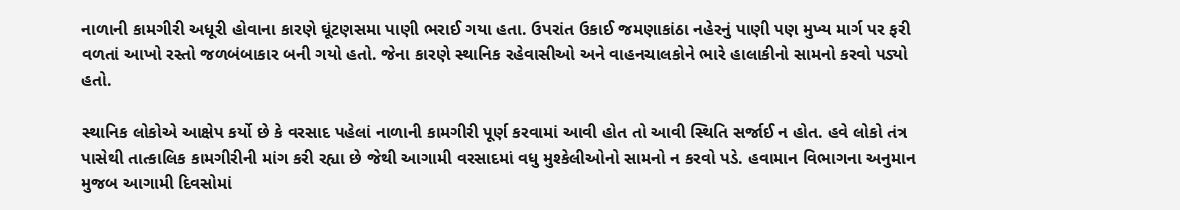નાળાની કામગીરી અધૂરી હોવાના કારણે ઘૂંટણસમા પાણી ભરાઈ ગયા હતા. ઉપરાંત ઉકાઈ જમણાકાંઠા નહેરનું પાણી પણ મુખ્ય માર્ગ પર ફરી વળતાં આખો રસ્તો જળબંબાકાર બની ગયો હતો. જેના કારણે સ્થાનિક રહેવાસીઓ અને વાહનચાલકોને ભારે હાલાકીનો સામનો કરવો પડ્યો હતો.

સ્થાનિક લોકોએ આક્ષેપ કર્યો છે કે વરસાદ પહેલાં નાળાની કામગીરી પૂર્ણ કરવામાં આવી હોત તો આવી સ્થિતિ સર્જાઈ ન હોત. હવે લોકો તંત્ર પાસેથી તાત્કાલિક કામગીરીની માંગ કરી રહ્યા છે જેથી આગામી વરસાદમાં વધુ મુશ્કેલીઓનો સામનો ન કરવો પડે. હવામાન વિભાગના અનુમાન મુજબ આગામી દિવસોમાં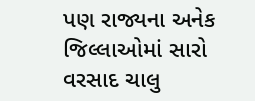પણ રાજ્યના અનેક જિલ્લાઓમાં સારો વરસાદ ચાલુ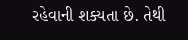રહેવાની શક્યતા છે. તેથી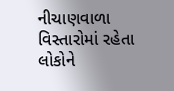નીચાણવાળા વિસ્તારોમાં રહેતા લોકોને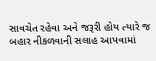સાવચેત રહેવા અને જરૂરી હોય ત્યારે જ બહાર નીકળવાની સલાહ આપવામાં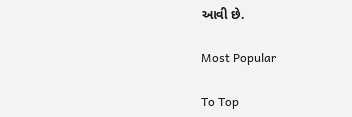આવી છે.

Most Popular

To Top